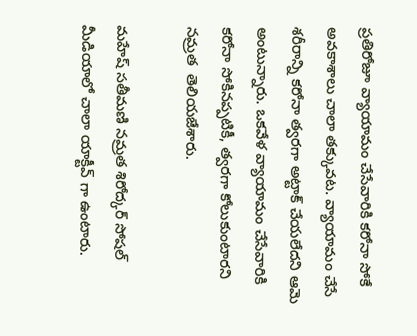ప్రతిరోజూ వ్యాయామం చేసేవారికి కరోనా సోకే అవకాశాలు చాలా తక్కువట. వ్యాయామం చేసే శరీరాన్ని కరోనా త్వరగా అట్టాక్ చేయలేదని ఆమె అంటున్నారు. ఒకవేళ వ్యాయామం చేసేవారికి కరోనా సోకినప్పటికీ, త్వరగా కోలుకుంటారని నమ్రత  తెలియజేశారు.

మహేష్ సతీమణి నమ్రత శిరోద్కర్ సోషల్ మీడియాలో చాలా యాక్టీవ్ గా ఉంటారు.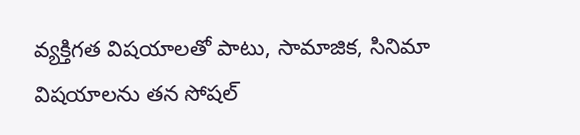వ్యక్తిగత విషయాలతో పాటు, సామాజిక, సినిమా విషయాలను తన సోషల్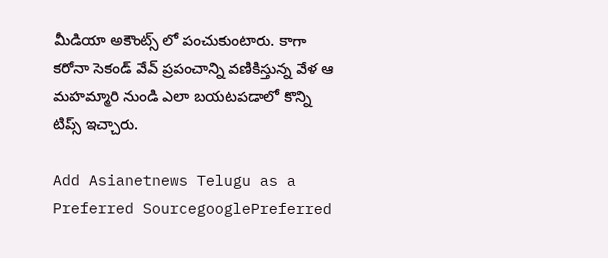మీడియా అకౌంట్స్ లో పంచుకుంటారు. కాగా కరోనా సెకండ్ వేవ్ ప్రపంచాన్ని వణికిస్తున్న వేళ ఆ మహమ్మారి నుండి ఎలా బయటపడాలో కొన్ని టిప్స్ ఇచ్చారు.

Add Asianetnews Telugu as a Preferred SourcegooglePreferred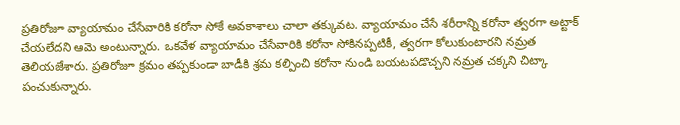ప్రతిరోజూ వ్యాయామం చేసేవారికి కరోనా సోకే అవకాశాలు చాలా తక్కువట. వ్యాయామం చేసే శరీరాన్ని కరోనా త్వరగా అట్టాక్ చేయలేదని ఆమె అంటున్నారు. ఒకవేళ వ్యాయామం చేసేవారికి కరోనా సోకినప్పటికీ, త్వరగా కోలుకుంటారని నమ్రత తెలియజేశారు. ప్రతిరోజూ క్రమం తప్పకుండా బాడీకి శ్రమ కల్పించి కరోనా నుండి బయటపడొచ్చని నమ్రత చక్కని చిట్కా పంచుకున్నారు.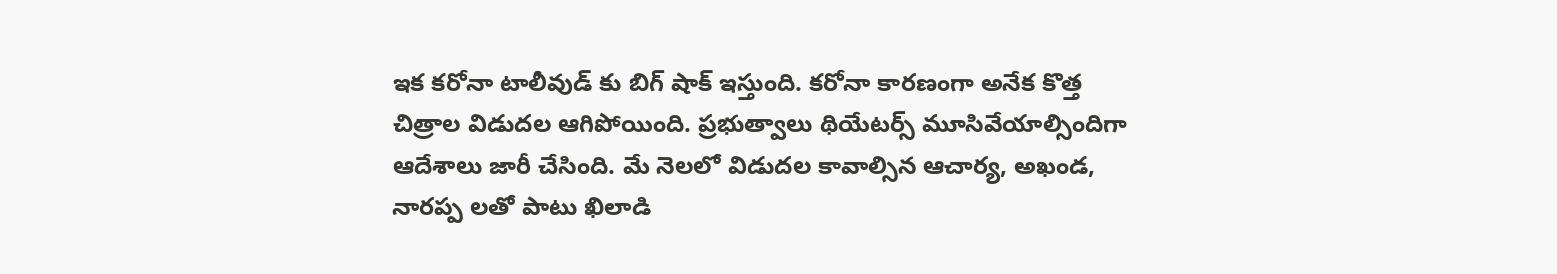ఇక కరోనా టాలీవుడ్ కు బిగ్ షాక్ ఇస్తుంది. కరోనా కారణంగా అనేక కొత్త చిత్రాల విడుదల ఆగిపోయింది. ప్రభుత్వాలు థియేటర్స్ మూసివేయాల్సిందిగా ఆదేశాలు జారీ చేసింది. మే నెలలో విడుదల కావాల్సిన ఆచార్య, అఖండ, నారప్ప లతో పాటు ఖిలాడి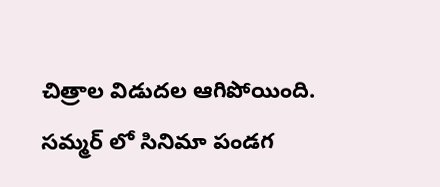చిత్రాల విడుదల ఆగిపోయింది. సమ్మర్ లో సినిమా పండగ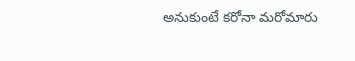అనుకుంటే కరోనా మరోమారు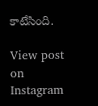కాటేసింది.

View post on Instagram